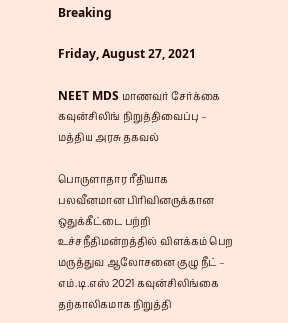Breaking

Friday, August 27, 2021

NEET MDS மாணவர் சேர்க்கை கவுன்சிலிங் நிறுத்திவைப்பு – மத்திய அரசு தகவல்

பொருளாதார ரீதியாக பலவீனமான பிரிவினருக்கான ஒதுக்கீட்டை பற்றி உச்சநீதிமன்றத்தில் விளக்கம் பெற மருத்துவ ஆலோசனை குழு நீட் – எம்.டி.எஸ் 2021 கவுன்சிலிங்கை தற்காலிகமாக நிறுத்தி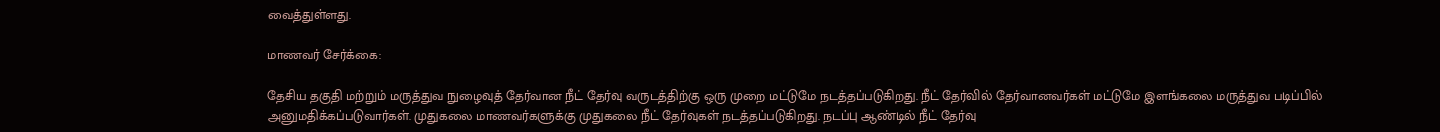வைத்துள்ளது.

மாணவர் சேர்க்கை:

தேசிய தகுதி மற்றும் மருத்துவ நுழைவுத் தேர்வான நீட் தேர்வு வருடத்திற்கு ஒரு முறை மட்டுமே நடத்தப்படுகிறது. நீட் தேர்வில் தேர்வானவர்கள் மட்டுமே இளங்கலை மருத்துவ படிப்பில் அனுமதிக்கப்படுவார்கள். முதுகலை மாணவர்களுக்கு முதுகலை நீட் தேர்வுகள் நடத்தப்படுகிறது. நடப்பு ஆண்டில் நீட் தேர்வு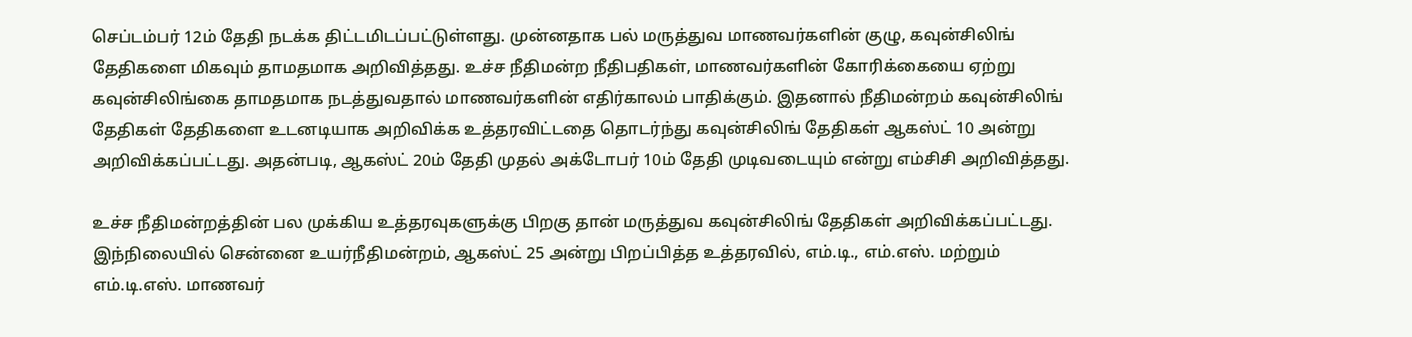செப்டம்பர் 12ம் தேதி நடக்க திட்டமிடப்பட்டுள்ளது. முன்னதாக பல் மருத்துவ மாணவர்களின் குழு, கவுன்சிலிங் தேதிகளை மிகவும் தாமதமாக அறிவித்தது. உச்ச நீதிமன்ற நீதிபதிகள், மாணவர்களின் கோரிக்கையை ஏற்று கவுன்சிலிங்கை தாமதமாக நடத்துவதால் மாணவர்களின் எதிர்காலம் பாதிக்கும். இதனால் நீதிமன்றம் கவுன்சிலிங் தேதிகள் தேதிகளை உடனடியாக அறிவிக்க உத்தரவிட்டதை தொடர்ந்து கவுன்சிலிங் தேதிகள் ஆகஸ்ட் 10 அன்று அறிவிக்கப்பட்டது. அதன்படி, ஆகஸ்ட் 20ம் தேதி முதல் அக்டோபர் 10ம் தேதி முடிவடையும் என்று எம்சிசி அறிவித்தது.

உச்ச நீதிமன்றத்தின் பல முக்கிய உத்தரவுகளுக்கு பிறகு தான் மருத்துவ கவுன்சிலிங் தேதிகள் அறிவிக்கப்பட்டது. இந்நிலையில் சென்னை உயர்நீதிமன்றம், ஆகஸ்ட் 25 அன்று பிறப்பித்த உத்தரவில், எம்.டி., எம்.எஸ். மற்றும் எம்.டி.எஸ். மாணவர்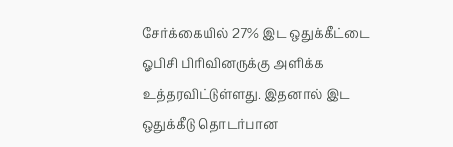சேர்க்கையில் 27% இட ஒதுக்கீட்டை ஓபிசி பிரிவினருக்கு அளிக்க உத்தரவிட்டுள்ளது. இதனால் இட ஒதுக்கீடு தொடர்பான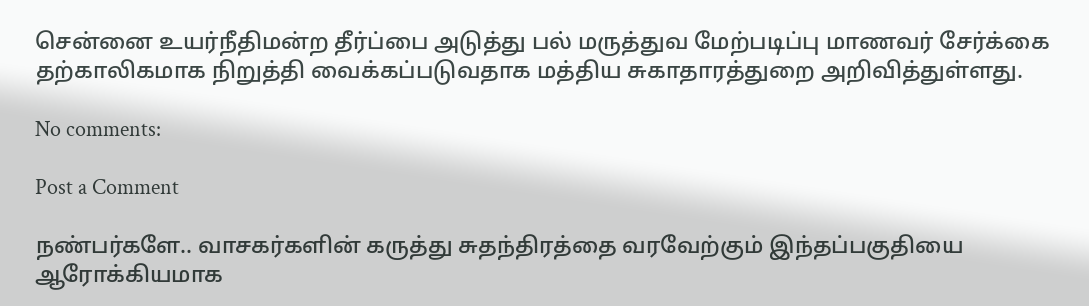சென்னை உயர்நீதிமன்ற தீர்ப்பை அடுத்து பல் மருத்துவ மேற்படிப்பு மாணவர் சேர்க்கை தற்காலிகமாக நிறுத்தி வைக்கப்படுவதாக மத்திய சுகாதாரத்துறை அறிவித்துள்ளது.

No comments:

Post a Comment

நண்பர்களே.. வாசகர்களின் கருத்து சுதந்திரத்தை வரவேற்கும் இந்தப்பகுதியை ஆரோக்கியமாக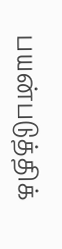பயன்படுத்திக்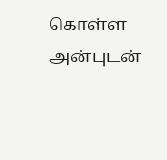கொள்ள அன்புடன்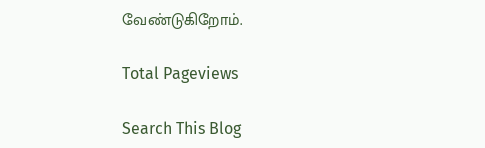வேண்டுகிறோம்.

Total Pageviews

Search This Blog